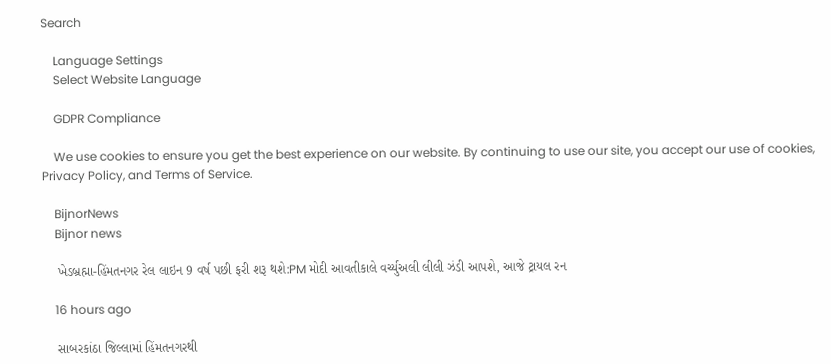Search

    Language Settings
    Select Website Language

    GDPR Compliance

    We use cookies to ensure you get the best experience on our website. By continuing to use our site, you accept our use of cookies, Privacy Policy, and Terms of Service.

    BijnorNews
    Bijnor news

    ખેડબ્રહ્મા-હિંમતનગર રેલ લાઇન 9 વર્ષ પછી ફરી શરૂ થશે:PM મોદી આવતીકાલે વર્ચ્યુઅલી લીલી ઝંડી આપશે, આજે ટ્રાયલ રન

    16 hours ago

    સાબરકાંઠા જિલ્લામાં હિંમતનગરથી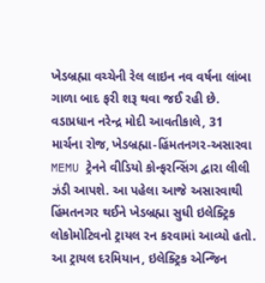ખેડબ્રહ્મા વચ્ચેની રેલ લાઇન નવ વર્ષના લાંબા ગાળા બાદ ફરી શરૂ થવા જઈ રહી છે. વડાપ્રધાન નરેન્દ્ર મોદી આવતીકાલે, 31 માર્ચના રોજ, ખેડબ્રહ્મા-હિંમતનગર-અસારવા MEMU ટ્રેનને વીડિયો કોન્ફરન્સિંગ દ્વારા લીલી ઝંડી આપશે. આ પહેલા આજે અસારવાથી હિંમતનગર થઈને ખેડબ્રહ્મા સુધી ઇલેક્ટ્રિક લોકોમોટિવનો ટ્રાયલ રન કરવામાં આવ્યો હતો. આ ટ્રાયલ દરમિયાન, ઇલેક્ટ્રિક એન્જિન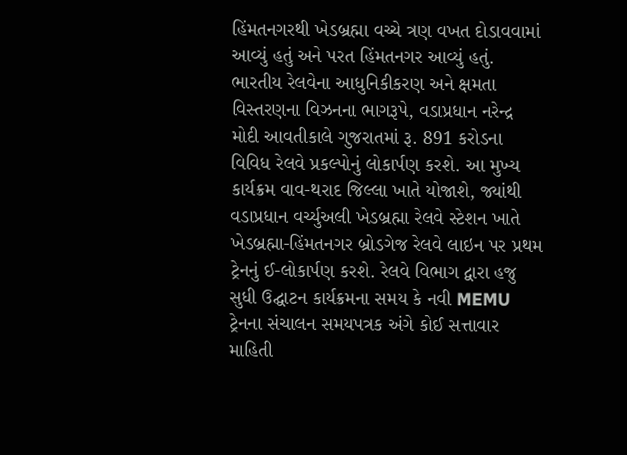હિંમતનગરથી ખેડબ્રહ્મા વચ્ચે ત્રણ વખત દોડાવવામાં આવ્યું હતું અને પરત હિંમતનગર આવ્યું હતું. ભારતીય રેલવેના આધુનિકીકરણ અને ક્ષમતા વિસ્તરણના વિઝનના ભાગરૂપે, વડાપ્રધાન નરેન્દ્ર મોદી આવતીકાલે ગુજરાતમાં રૂ. 891 કરોડના વિવિધ રેલવે પ્રકલ્પોનું લોકાર્પણ કરશે. આ મુખ્ય કાર્યક્રમ વાવ-થરાદ જિલ્લા ખાતે યોજાશે, જ્યાંથી વડાપ્રધાન વર્ચ્યુઅલી ખેડબ્રહ્મા રેલવે સ્ટેશન ખાતે ખેડબ્રહ્મા-હિંમતનગર બ્રોડગેજ રેલવે લાઇન પર પ્રથમ ટ્રેનનું ઈ-લોકાર્પણ કરશે. રેલવે વિભાગ દ્વારા હજુ સુધી ઉદ્ઘાટન કાર્યક્રમના સમય કે નવી MEMU ટ્રેનના સંચાલન સમયપત્રક અંગે કોઈ સત્તાવાર માહિતી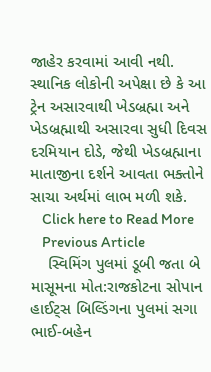જાહેર કરવામાં આવી નથી. સ્થાનિક લોકોની અપેક્ષા છે કે આ ટ્રેન અસારવાથી ખેડબ્રહ્મા અને ખેડબ્રહ્માથી અસારવા સુધી દિવસ દરમિયાન દોડે, જેથી ખેડબ્રહ્માના માતાજીના દર્શને આવતા ભક્તોને સાચા અર્થમાં લાભ મળી શકે.
    Click here to Read More
    Previous Article
    સ્વિમિંગ પુલમાં ડૂબી જતા બે માસૂમના મોત:રાજકોટના સોપાન હાઈટ્સ બિલ્ડિંગના પુલમાં સગા ભાઈ-બહેન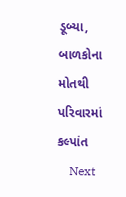ડૂબ્યા, બાળકોના મોતથી પરિવારમાં કલ્પાંત
    Next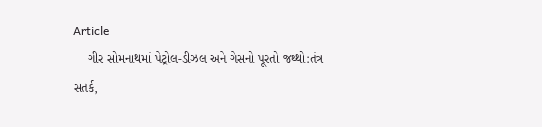Article
    ગીર સોમનાથમાં પેટ્રોલ-ડીઝલ અને ગેસનો પૂરતો જથ્થો:તંત્ર સતર્ક,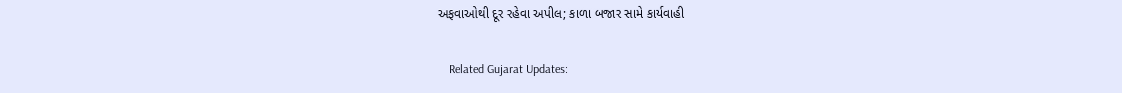અફવાઓથી દૂર રહેવા અપીલ; કાળા બજાર સામે કાર્યવાહી

    Related Gujarat Updates: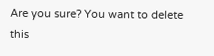Are you sure? You want to delete this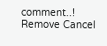comment..! Remove Cancel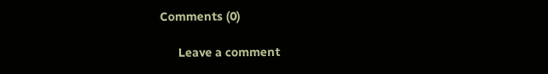Comments (0)

      Leave a comment